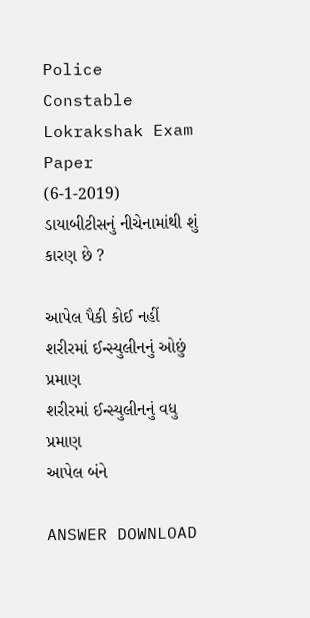Police Constable Lokrakshak Exam Paper (6-1-2019)
ડાયાબીટીસનું નીચેનામાંથી શું કારણ છે ?

આપેલ પૈકી કોઈ નહીં
શરીરમાં ઈન્સ્યુલીનનું ઓછું પ્રમાણ
શરીરમાં ઈન્સ્યુલીનનું વધુ પ્રમાણ
આપેલ બંને

ANSWER DOWNLOAD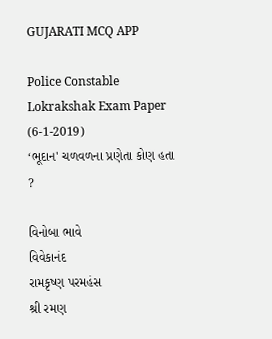GUJARATI MCQ APP

Police Constable Lokrakshak Exam Paper (6-1-2019)
‘ભૂદાન' ચળવળના પ્રણેતા કોણ હતા ?

વિનોબા ભાવે
વિવેકાનંદ
રામકૃષ્ણ પરમહંસ
શ્રી રમણ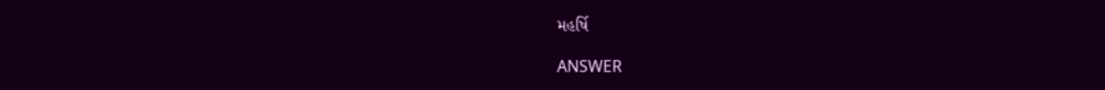મહર્ષિ

ANSWER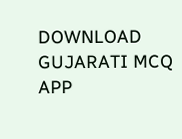DOWNLOAD GUJARATI MCQ APP